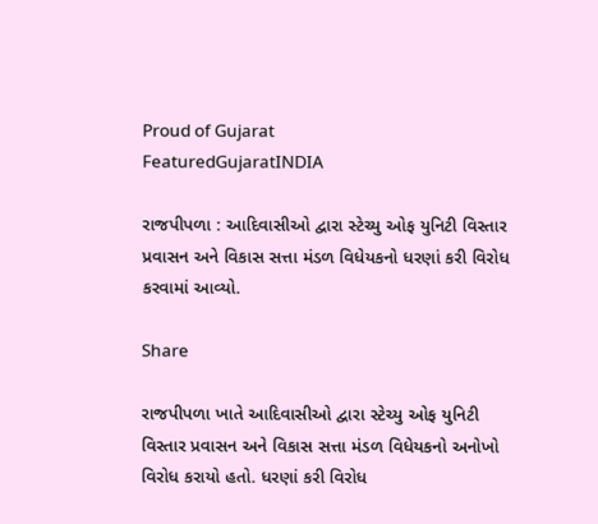Proud of Gujarat
FeaturedGujaratINDIA

રાજપીપળા : આદિવાસીઓ દ્વારા સ્ટેચ્યુ ઓફ યુનિટી વિસ્તાર પ્રવાસન અને વિકાસ સત્તા મંડળ વિધેયકનો ધરણાં કરી વિરોધ કરવામાં આવ્યો.

Share

રાજપીપળા ખાતે આદિવાસીઓ દ્વારા સ્ટેચ્યુ ઓફ યુનિટી વિસ્તાર પ્રવાસન અને વિકાસ સત્તા મંડળ વિધેયકનો અનોખો વિરોધ કરાયો હતો. ધરણાં કરી વિરોધ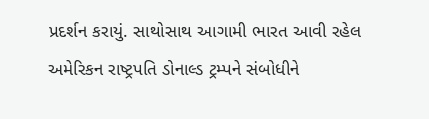પ્રદર્શન કરાયું. સાથોસાથ આગામી ભારત આવી રહેલ અમેરિકન રાષ્ટ્રપતિ ડોનાલ્ડ ટ્રમ્પને સંબોધીને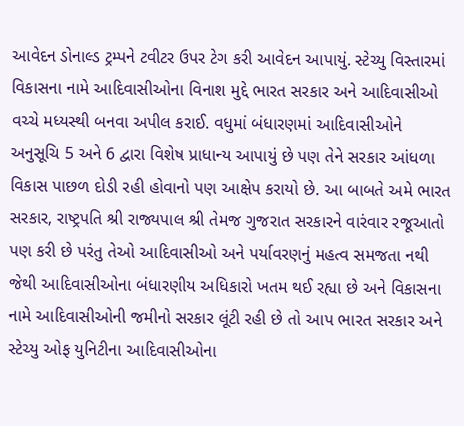આવેદન ડોનાલ્ડ ટ્રમ્પને ટવીટર ઉપર ટેગ કરી આવેદન આપાયું. સ્ટેચ્યુ વિસ્તારમાં વિકાસના નામે આદિવાસીઓના વિનાશ મુદ્દે ભારત સરકાર અને આદિવાસીઓ વચ્ચે મધ્યસ્થી બનવા અપીલ કરાઈ. વધુમાં બંધારણમાં આદિવાસીઓને અનુસૂચિ 5 અને 6 દ્વારા વિશેષ પ્રાધાન્ય આપાયું છે પણ તેને સરકાર આંધળા વિકાસ પાછળ દોડી રહી હોવાનો પણ આક્ષેપ કરાયો છે. આ બાબતે અમે ભારત સરકાર, રાષ્ટ્રપતિ શ્રી રાજ્યપાલ શ્રી તેમજ ગુજરાત સરકારને વારંવાર રજૂઆતો પણ કરી છે પરંતુ તેઓ આદિવાસીઓ અને પર્યાવરણનું મહત્વ સમજતા નથી જેથી આદિવાસીઓના બંધારણીય અધિકારો ખતમ થઈ રહ્યા છે અને વિકાસના નામે આદિવાસીઓની જમીનો સરકાર લૂંટી રહી છે તો આપ ભારત સરકાર અને સ્ટેચ્યુ ઓફ યુનિટીના આદિવાસીઓના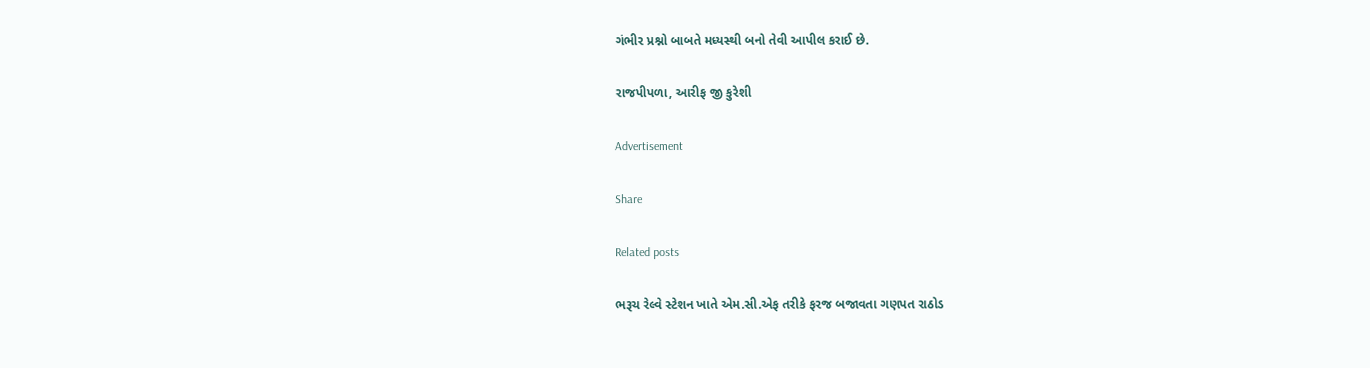ગંભીર પ્રશ્નો બાબતે મધ્યસ્થી બનો તેવી આપીલ કરાઈ છે.

રાજપીપળા, આરીફ જી કુરેશી

Advertisement

Share

Related posts

ભરૂચ રેલ્વે સ્ટેશન ખાતે એમ.સી.એફ તરીકે ફરજ બજાવતા ગણપત રાઠોડ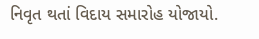નિવૃત થતાં વિદાય સમારોહ યોજાયો.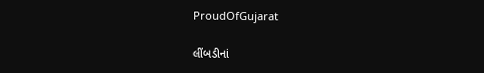ProudOfGujarat

લીંબડીનાં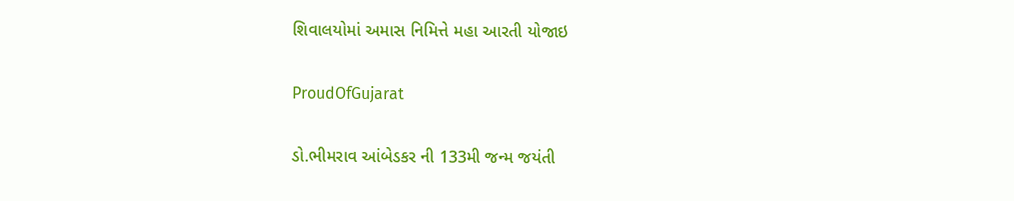શિવાલયોમાં અમાસ નિમિત્તે મહા આરતી યોજાઇ

ProudOfGujarat

ડો.ભીમરાવ આંબેડકર ની 133મી જન્મ જયંતી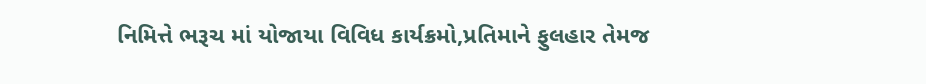નિમિત્તે ભરૂચ માં યોજાયા વિવિધ કાર્યક્રમો,પ્રતિમાને ફુલહાર તેમજ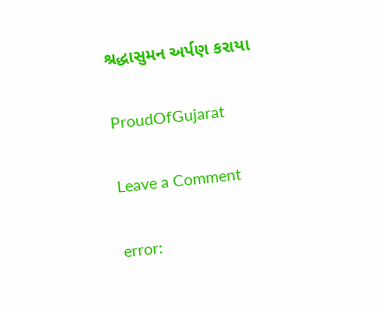શ્રદ્ધાસુમન અર્પણ કરાયા

ProudOfGujarat

Leave a Comment

error: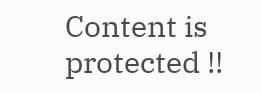Content is protected !!